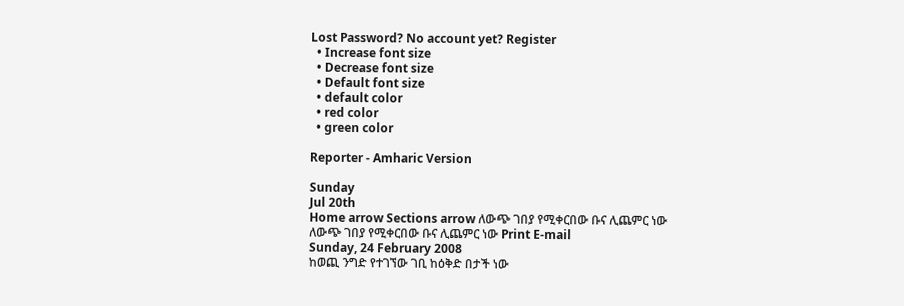Lost Password? No account yet? Register
  • Increase font size
  • Decrease font size
  • Default font size
  • default color
  • red color
  • green color

Reporter - Amharic Version

Sunday
Jul 20th
Home arrow Sections arrow ለውጭ ገበያ የሚቀርበው ቡና ሊጨምር ነው
ለውጭ ገበያ የሚቀርበው ቡና ሊጨምር ነው Print E-mail
Sunday, 24 February 2008
ከወጪ ንግድ የተገኘው ገቢ ከዕቅድ በታች ነው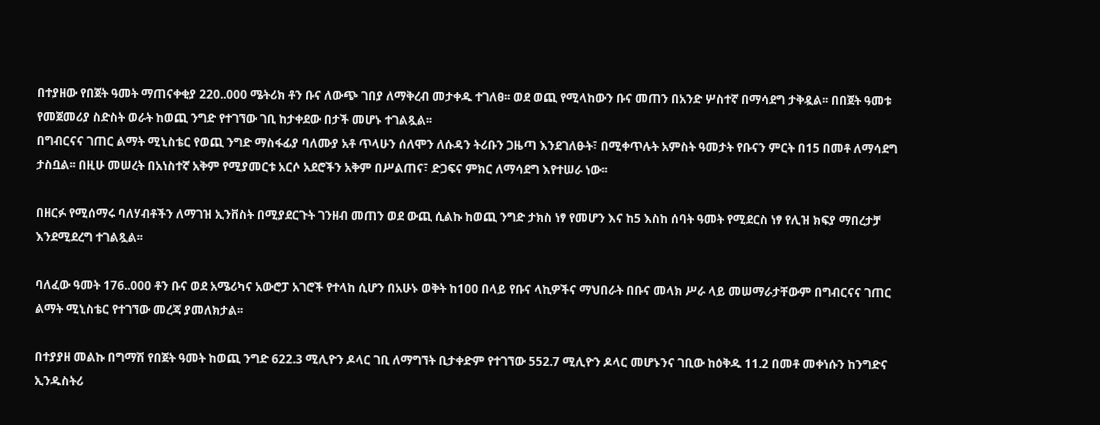በተያዘው የበጀት ዓመት ማጠናቀቂያ 220..000 ሜትሪክ ቶን ቡና ለውጭ ገበያ ለማቅረብ መታቀዱ ተገለፀ፡፡ ወደ ወጪ የሚላከውን ቡና መጠን በአንድ ሦስተኛ በማሳደግ ታቅዷል፡፡ በበጀት ዓመቱ የመጀመሪያ ስድስት ወራት ከወጪ ንግድ የተገኘው ገቢ ከታቀደው በታች መሆኑ ተገልጿል፡፡
በግብርናና ገጠር ልማት ሚኒስቴር የወጪ ንግድ ማስፋፊያ ባለሙያ አቶ ጥላሁን ሰለሞን ለሱዳን ትሪቡን ጋዜጣ እንደገለፁት፣ በሚቀጥሉት አምስት ዓመታት የቡናን ምርት በ15 በመቶ ለማሳደግ ታስቧል፡፡ በዚሁ መሠረት በአነስተኛ አቅም የሚያመርቱ አርሶ አደሮችን አቅም በሥልጠና፣ ድጋፍና ምክር ለማሳደግ እየተሠራ ነው፡፡

በዘርፉ የሚሰማሩ ባለሃብቶችን ለማገዝ ኢንቨስት በሚያደርጉት ገንዘብ መጠን ወደ ውጪ ሲልኩ ከወጪ ንግድ ታክስ ነፃ የመሆን እና ከ5 እስከ ሰባት ዓመት የሚደርስ ነፃ የሊዝ ክፍያ ማበረታቻ እንደሚደረግ ተገልጿል፡፡

ባለፈው ዓመት 176..000 ቶን ቡና ወደ አሜሪካና አውሮፓ አገሮች የተላከ ሲሆን በአሁኑ ወቅት ከ1ዐዐ በላይ የቡና ላኪዎችና ማህበራት በቡና መላክ ሥራ ላይ መሠማራታቸውም በግብርናና ገጠር ልማት ሚኒስቴር የተገኘው መረጃ ያመለክታል፡፡

በተያያዘ መልኩ በግማሽ የበጀት ዓመት ከወጪ ንግድ 622.3 ሚሊዮን ዶላር ገቢ ለማግኘት ቢታቀድም የተገኘው 552.7 ሚሊዮን ዶላር መሆኑንና ገቢው ከዕቅዱ 11.2 በመቶ መቀነሱን ከንግድና ኢንዱስትሪ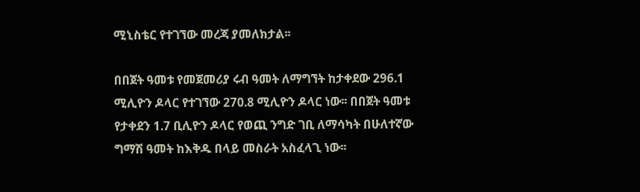ሚኒስቴር የተገኘው መረጃ ያመለክታል፡፡

በበጀት ዓመቱ የመጀመሪያ ሩብ ዓመት ለማግኘት ከታቀደው 296.1 ሚሊዮን ዶላር የተገኘው 270.8 ሚሊዮን ዶላር ነው፡፡ በበጀት ዓመቱ የታቀደን 1.7 ቢሊዮን ዶላር የወጪ ንግድ ገቢ ለማሳካት በሁለተኛው ግማሽ ዓመት ከእቅዱ በላይ መስራት አስፈላጊ ነው፡፡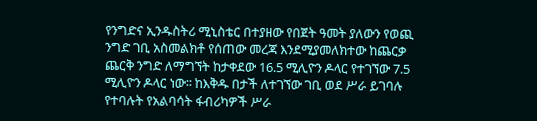የንግድና ኢንዱስትሪ ሚኒስቴር በተያዘው የበጀት ዓመት ያለውን የወጪ ንግድ ገቢ አስመልክቶ የሰጠው መረጃ እንደሚያመለክተው ከጨርቃ ጨርቅ ንግድ ለማግኘት ከታቀደው 16.5 ሚሊዮን ዶላር የተገኘው 7.5 ሚሊዮን ዶላር ነው፡፡ ከእቅዱ በታች ለተገኘው ገቢ ወደ ሥራ ይገባሉ የተባሉት የአልባሳት ፋብሪካዎች ሥራ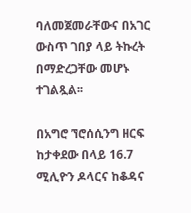ባለመጀመራቸውና በአገር ውስጥ ገበያ ላይ ትኩረት በማድረጋቸው መሆኑ ተገልጿል፡፡

በአግሮ ኘሮሰሲንግ ዘርፍ ከታቀደው በላይ 16.7 ሚሊዮን ዶላርና ከቆዳና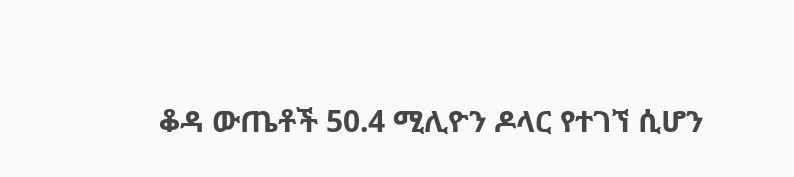ቆዳ ውጤቶች 50.4 ሚሊዮን ዶላር የተገኘ ሲሆን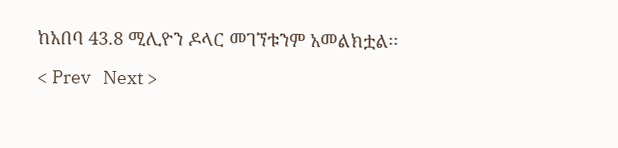ከአበባ 43.8 ሚሊዮን ዶላር መገኘቱንም አመልክቷል፡፡

< Prev   Next >